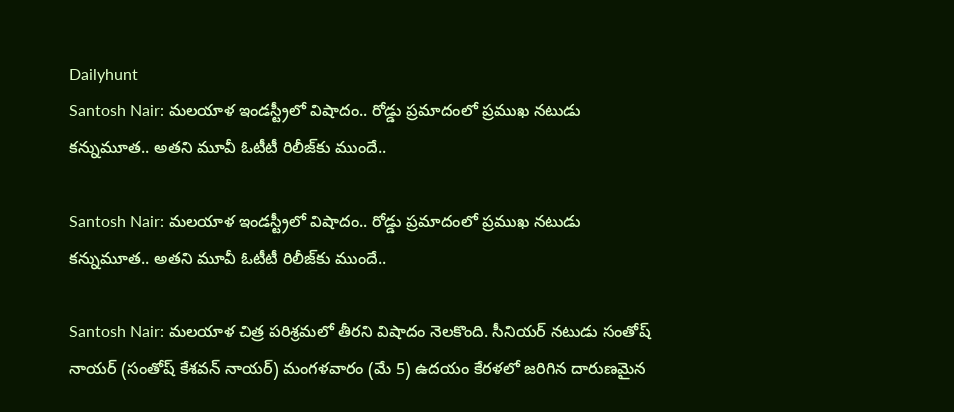Dailyhunt
Santosh Nair: మలయాళ ఇండస్ట్రీలో విషాదం.. రోడ్డు ప్రమాదంలో ప్రముఖ నటుడు కన్నుమూత.. అతని మూవీ ఓటీటీ రిలీజ్‌కు ముందే..

Santosh Nair: మలయాళ ఇండస్ట్రీలో విషాదం.. రోడ్డు ప్రమాదంలో ప్రముఖ నటుడు కన్నుమూత.. అతని మూవీ ఓటీటీ రిలీజ్‌కు ముందే..

Santosh Nair: మలయాళ చిత్ర పరిశ్రమలో తీరని విషాదం నెలకొంది. సీనియర్ నటుడు సంతోష్ నాయర్ (సంతోష్ కేశవన్ నాయర్) మంగళవారం (మే 5) ఉదయం కేరళలో జరిగిన దారుణమైన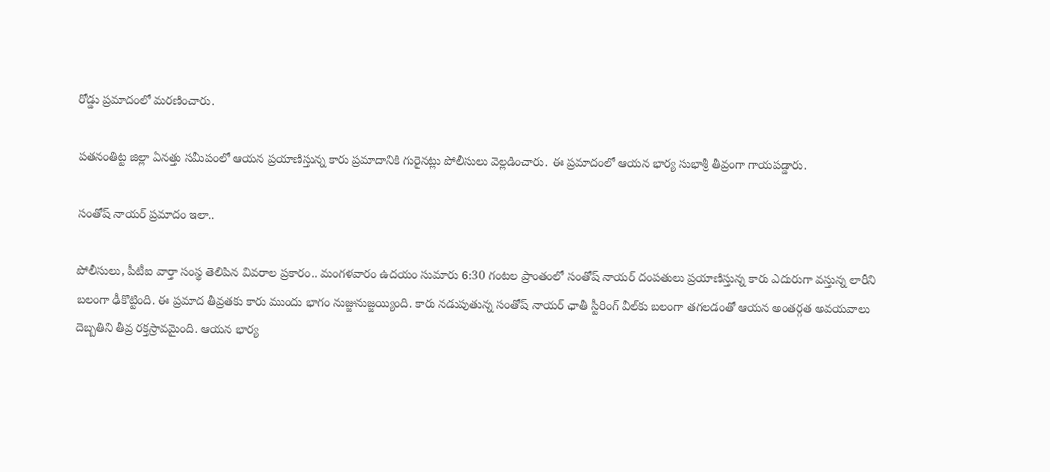రోడ్డు ప్రమాదంలో మరణించారు.

పతనంతిట్ట జిల్లా ఏనత్తు సమీపంలో ఆయన ప్రయాణిస్తున్న కారు ప్రమాదానికి గురైనట్లు పోలీసులు వెల్లడించారు. ఈ ప్రమాదంలో ఆయన భార్య సుభాశ్రీ తీవ్రంగా గాయపడ్డారు.

సంతోష్ నాయర్ ప్రమాదం ఇలా..

పోలీసులు, పీటీఐ వార్తా సంస్థ తెలిపిన వివరాల ప్రకారం.. మంగళవారం ఉదయం సుమారు 6:30 గంటల ప్రాంతంలో సంతోష్ నాయర్ దంపతులు ప్రయాణిస్తున్న కారు ఎదురుగా వస్తున్న లారీని బలంగా ఢీకొట్టింది. ఈ ప్రమాద తీవ్రతకు కారు ముందు భాగం నుజ్జునుజ్జయ్యింది. కారు నడుపుతున్న సంతోష్ నాయర్ ఛాతీ స్టీరింగ్ వీల్‌కు బలంగా తగలడంతో ఆయన అంతర్గత అవయవాలు దెబ్బతిని తీవ్ర రక్తస్రావమైంది. ఆయన భార్య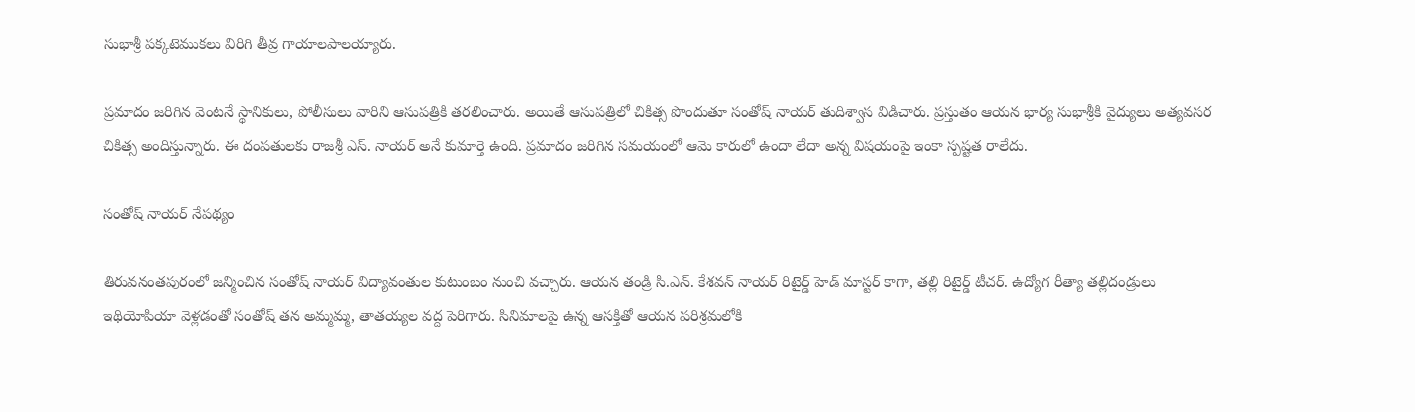సుభాశ్రీ పక్కటెముకలు విరిగి తీవ్ర గాయాలపాలయ్యారు.

ప్రమాదం జరిగిన వెంటనే స్థానికులు, పోలీసులు వారిని ఆసుపత్రికి తరలించారు. అయితే ఆసుపత్రిలో చికిత్స పొందుతూ సంతోష్ నాయర్ తుదిశ్వాస విడిచారు. ప్రస్తుతం ఆయన భార్య సుభాశ్రీకి వైద్యులు అత్యవసర చికిత్స అందిస్తున్నారు. ఈ దంపతులకు రాజశ్రీ ఎస్. నాయర్ అనే కుమార్తె ఉంది. ప్రమాదం జరిగిన సమయంలో ఆమె కారులో ఉందా లేదా అన్న విషయంపై ఇంకా స్పష్టత రాలేదు.

సంతోష్ నాయర్ నేపథ్యం

తిరువనంతపురంలో జన్మించిన సంతోష్ నాయర్ విద్యావంతుల కుటుంబం నుంచి వచ్చారు. ఆయన తండ్రి సి.ఎన్. కేశవన్ నాయర్ రిటైర్డ్ హెడ్ మాస్టర్ కాగా, తల్లి రిటైర్డ్ టీచర్. ఉద్యోగ రీత్యా తల్లిదండ్రులు ఇథియోపియా వెళ్లడంతో సంతోష్ తన అమ్మమ్మ, తాతయ్యల వద్ద పెరిగారు. సినిమాలపై ఉన్న ఆసక్తితో ఆయన పరిశ్రమలోకి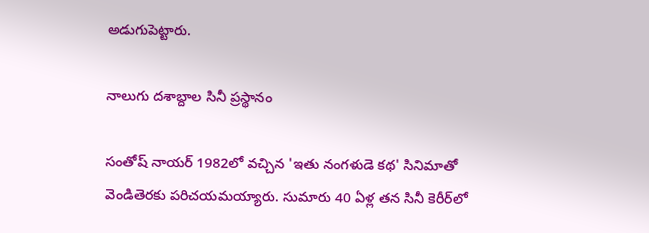అడుగుపెట్టారు.

నాలుగు దశాబ్దాల సినీ ప్రస్థానం

సంతోష్ నాయర్ 1982లో వచ్చిన 'ఇతు నంగళుడె కథ' సినిమాతో వెండితెరకు పరిచయమయ్యారు. సుమారు 40 ఏళ్ల తన సినీ కెరీర్‌లో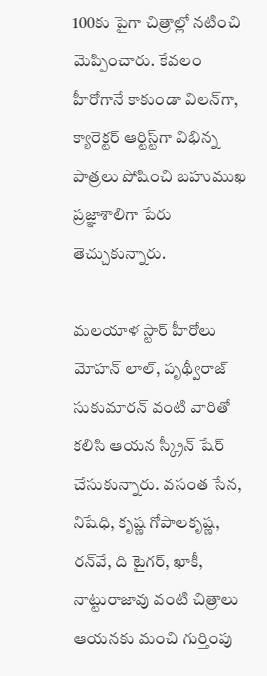100కు పైగా చిత్రాల్లో నటించి మెప్పించారు. కేవలం హీరోగానే కాకుండా విలన్‌గా, క్యారెక్టర్ ఆర్టిస్ట్‌గా విభిన్న పాత్రలు పోషించి బహుముఖ ప్రజ్ఞాశాలిగా పేరు తెచ్చుకున్నారు.

మలయాళ స్టార్ హీరోలు మోహన్ లాల్, పృథ్వీరాజ్ సుకుమారన్ వంటి వారితో కలిసి ఆయన స్క్రీన్ షేర్ చేసుకున్నారు. వసంత సేన, నిషేధి, కృష్ణ గోపాలకృష్ణ, రన్‌వే, ది టైగర్, ఖాకీ, నాట్టురాజావు వంటి చిత్రాలు ఆయనకు మంచి గుర్తింపు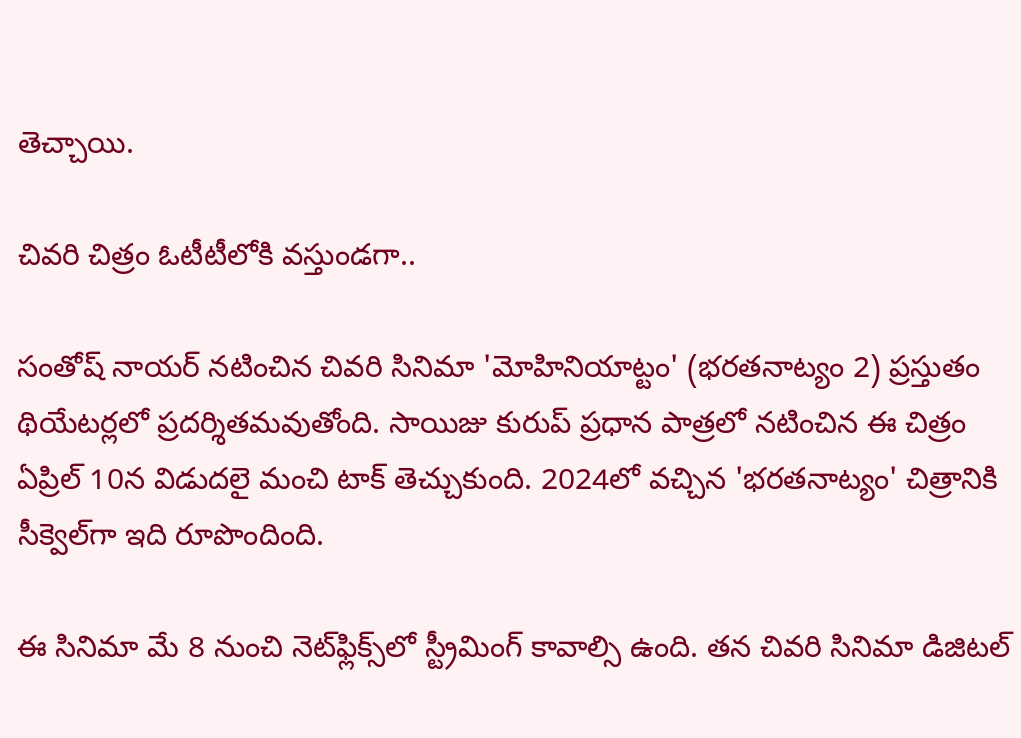తెచ్చాయి.

చివరి చిత్రం ఓటీటీలోకి వస్తుండగా..

సంతోష్ నాయర్ నటించిన చివరి సినిమా 'మోహినియాట్టం' (భరతనాట్యం 2) ప్రస్తుతం థియేటర్లలో ప్రదర్శితమవుతోంది. సాయిజు కురుప్ ప్రధాన పాత్రలో నటించిన ఈ చిత్రం ఏప్రిల్ 10న విడుదలై మంచి టాక్ తెచ్చుకుంది. 2024లో వచ్చిన 'భరతనాట్యం' చిత్రానికి సీక్వెల్‌గా ఇది రూపొందింది.

ఈ సినిమా మే 8 నుంచి నెట్‌ఫ్లిక్స్‌లో స్ట్రీమింగ్ కావాల్సి ఉంది. తన చివరి సినిమా డిజిటల్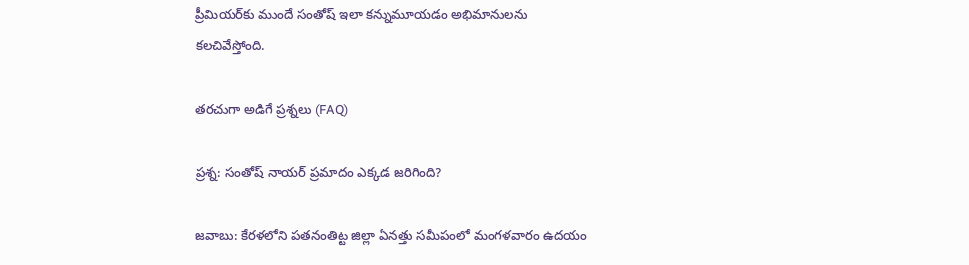ప్రీమియర్‌కు ముందే సంతోష్ ఇలా కన్నుమూయడం అభిమానులను కలచివేస్తోంది.

తరచుగా అడిగే ప్రశ్నలు (FAQ)

ప్రశ్న: సంతోష్ నాయర్ ప్రమాదం ఎక్కడ జరిగింది?

జవాబు: కేరళలోని పతనంతిట్ట జిల్లా ఏనత్తు సమీపంలో మంగళవారం ఉదయం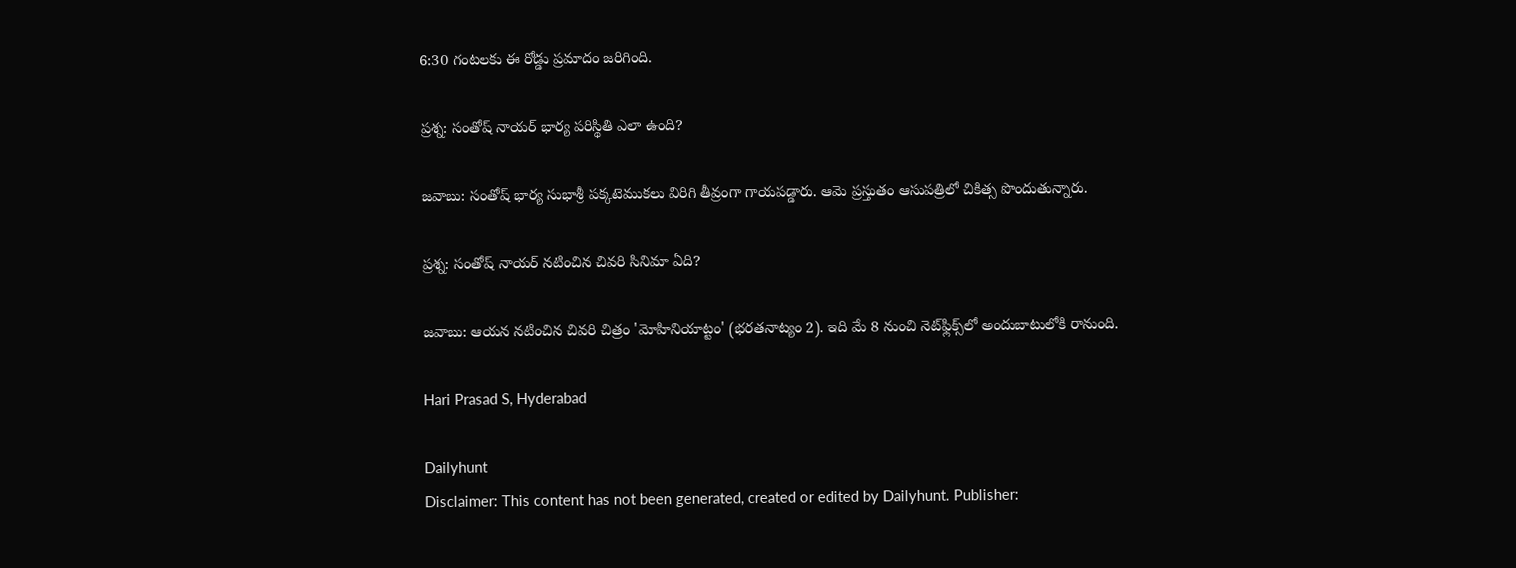6:30 గంటలకు ఈ రోడ్డు ప్రమాదం జరిగింది.

ప్రశ్న: సంతోష్ నాయర్ భార్య పరిస్థితి ఎలా ఉంది?

జవాబు: సంతోష్ భార్య సుభాశ్రీ పక్కటెముకలు విరిగి తీవ్రంగా గాయపడ్డారు. ఆమె ప్రస్తుతం ఆసుపత్రిలో చికిత్స పొందుతున్నారు.

ప్రశ్న: సంతోష్ నాయర్ నటించిన చివరి సినిమా ఏది?

జవాబు: ఆయన నటించిన చివరి చిత్రం 'మోహినియాట్టం' (భరతనాట్యం 2). ఇది మే 8 నుంచి నెట్‌ఫ్లిక్స్‌లో అందుబాటులోకి రానుంది.

Hari Prasad S, Hyderabad

Dailyhunt
Disclaimer: This content has not been generated, created or edited by Dailyhunt. Publisher: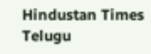Hindustan Times Telugu